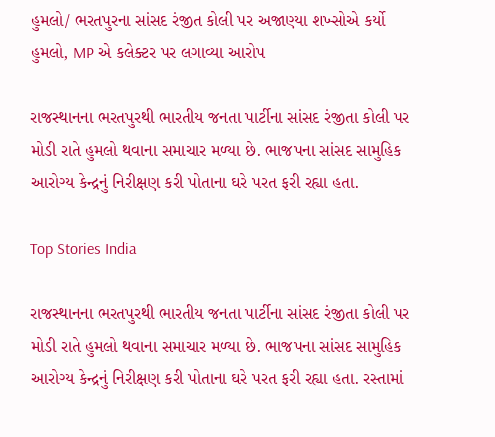હુમલો/ ભરતપુરના સાંસદ રંજીત કોલી પર અજાણ્યા શખ્સોએ કર્યો હુમલો, MP એ કલેક્ટર પર લગાવ્યા આરોપ

રાજસ્થાનના ભરતપુરથી ભારતીય જનતા પાર્ટીના સાંસદ રંજીતા કોલી પર મોડી રાતે હુમલો થવાના સમાચાર મળ્યા છે. ભાજપના સાંસદ સામુહિક આરોગ્ય કેન્દ્રનું નિરીક્ષણ કરી પોતાના ઘરે પરત ફરી રહ્યા હતા.

Top Stories India

રાજસ્થાનના ભરતપુરથી ભારતીય જનતા પાર્ટીના સાંસદ રંજીતા કોલી પર મોડી રાતે હુમલો થવાના સમાચાર મળ્યા છે. ભાજપના સાંસદ સામુહિક આરોગ્ય કેન્દ્રનું નિરીક્ષણ કરી પોતાના ઘરે પરત ફરી રહ્યા હતા. રસ્તામાં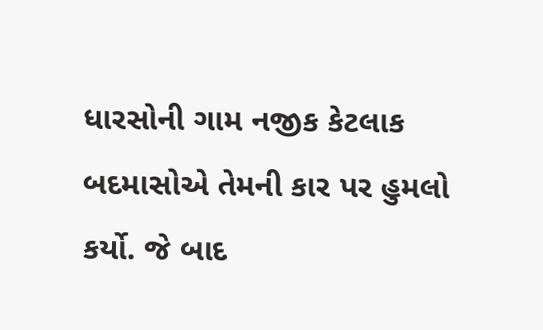ધારસોની ગામ નજીક કેટલાક બદમાસોએ તેમની કાર પર હુમલો કર્યો. જે બાદ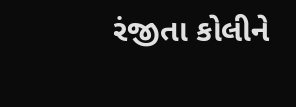રંજીતા કોલીને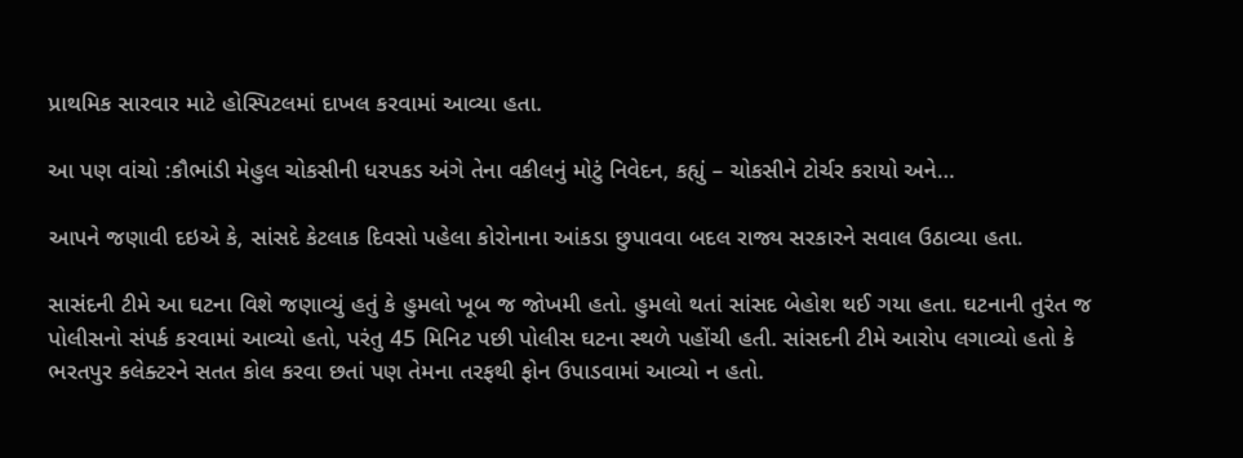પ્રાથમિક સારવાર માટે હોસ્પિટલમાં દાખલ કરવામાં આવ્યા હતા.

આ પણ વાંચો :કૌભાંડી મેહુલ ચોકસીની ધરપકડ અંગે તેના વકીલનું મોટું નિવેદન, કહ્યું – ચોકસીને ટોર્ચર કરાયો અને…

આપને જણાવી દઇએ કે, સાંસદે કેટલાક દિવસો પહેલા કોરોનાના આંકડા છુપાવવા બદલ રાજ્ય સરકારને સવાલ ઉઠાવ્યા હતા.

સાસંદની ટીમે આ ઘટના વિશે જણાવ્યું હતું કે હુમલો ખૂબ જ જોખમી હતો. હુમલો થતાં સાંસદ બેહોશ થઈ ગયા હતા. ઘટનાની તુરંત જ પોલીસનો સંપર્ક કરવામાં આવ્યો હતો, પરંતુ 45 મિનિટ પછી પોલીસ ઘટના સ્થળે પહોંચી હતી. સાંસદની ટીમે આરોપ લગાવ્યો હતો કે ભરતપુર કલેક્ટરને સતત કોલ કરવા છતાં પણ તેમના તરફથી ફોન ઉપાડવામાં આવ્યો ન હતો.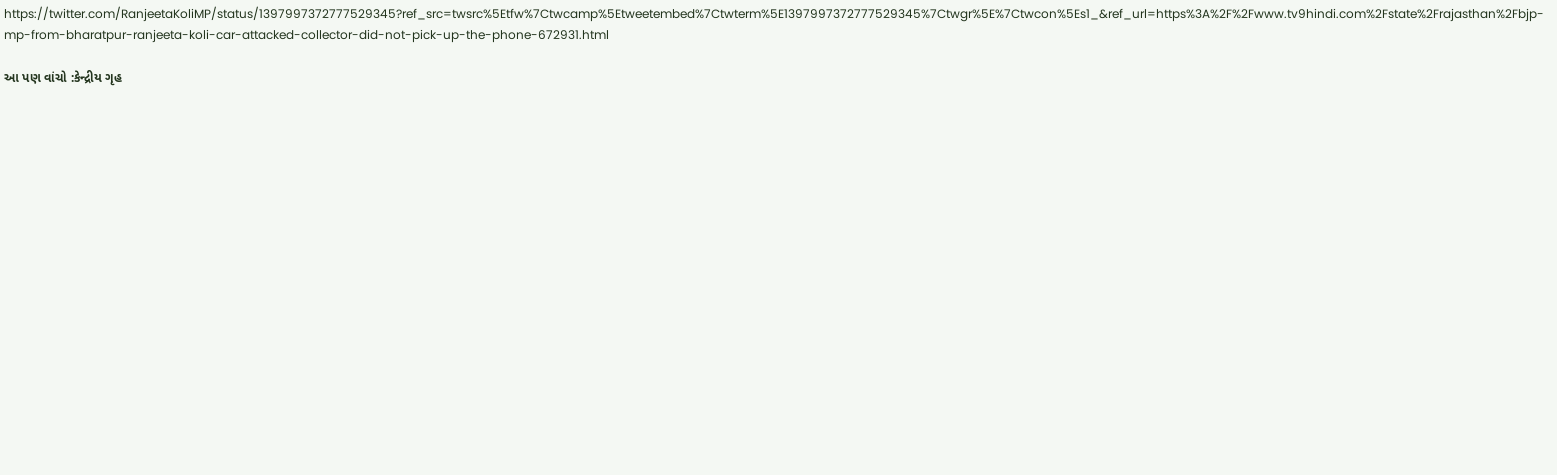https://twitter.com/RanjeetaKoliMP/status/1397997372777529345?ref_src=twsrc%5Etfw%7Ctwcamp%5Etweetembed%7Ctwterm%5E1397997372777529345%7Ctwgr%5E%7Ctwcon%5Es1_&ref_url=https%3A%2F%2Fwww.tv9hindi.com%2Fstate%2Frajasthan%2Fbjp-mp-from-bharatpur-ranjeeta-koli-car-attacked-collector-did-not-pick-up-the-phone-672931.html

આ પણ વાંચો :કેન્દ્રીય ગૃહ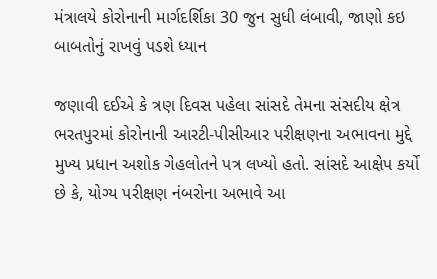મંત્રાલયે કોરોનાની માર્ગદર્શિકા 30 જુન સુધી લંબાવી, જાણો કઇ બાબતોનું રાખવું પડશે ધ્યાન

જણાવી દઈએ કે ત્રણ દિવસ પહેલા સાંસદે તેમના સંસદીય ક્ષેત્ર ભરતપુરમાં કોરોનાની આરટી-પીસીઆર પરીક્ષણના અભાવના મુદ્દે મુખ્ય પ્રધાન અશોક ગેહલોતને પત્ર લખ્યો હતો. સાંસદે આક્ષેપ કર્યો છે કે, યોગ્ય પરીક્ષણ નંબરોના અભાવે આ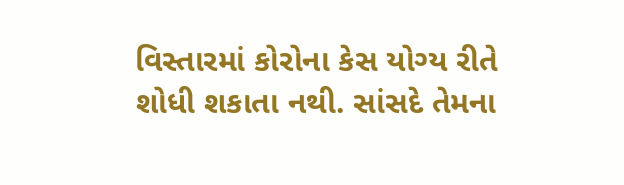વિસ્તારમાં કોરોના કેસ યોગ્ય રીતે શોધી શકાતા નથી. સાંસદે તેમના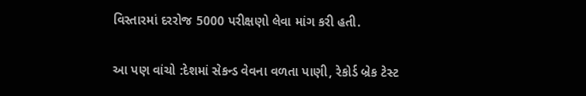વિસ્તારમાં દરરોજ 5000 પરીક્ષણો લેવા માંગ કરી હતી.

આ પણ વાંચો :દેશમાં સેકન્ડ વેવના વળતા પાણી, રેકોર્ડ બ્રેક ટેસ્ટ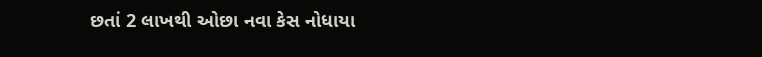છતાં 2 લાખથી ઓછા નવા કેસ નોધાયા